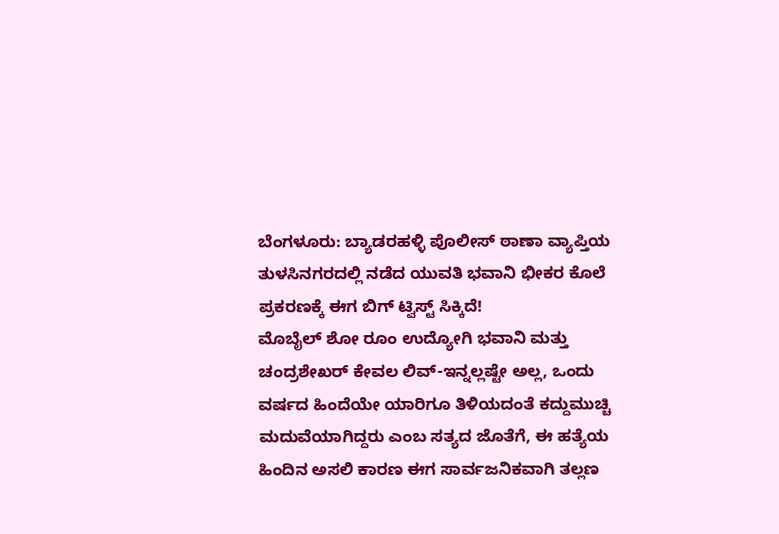ಬೆಂಗಳೂರು: ಬ್ಯಾಡರಹಳ್ಳಿ ಪೊಲೀಸ್ ಠಾಣಾ ವ್ಯಾಪ್ತಿಯ ತುಳಸಿನಗರದಲ್ಲಿ ನಡೆದ ಯುವತಿ ಭವಾನಿ ಭೀಕರ ಕೊಲೆ ಪ್ರಕರಣಕ್ಕೆ ಈಗ ಬಿಗ್ ಟ್ವಿಸ್ಟ್ ಸಿಕ್ಕಿದೆ!
ಮೊಬೈಲ್ ಶೋ ರೂಂ ಉದ್ಯೋಗಿ ಭವಾನಿ ಮತ್ತು ಚಂದ್ರಶೇಖರ್ ಕೇವಲ ಲಿವ್-ಇನ್ನಲ್ಲಷ್ಟೇ ಅಲ್ಲ, ಒಂದು ವರ್ಷದ ಹಿಂದೆಯೇ ಯಾರಿಗೂ ತಿಳಿಯದಂತೆ ಕದ್ದುಮುಚ್ಚಿ ಮದುವೆಯಾಗಿದ್ದರು ಎಂಬ ಸತ್ಯದ ಜೊತೆಗೆ, ಈ ಹತ್ಯೆಯ ಹಿಂದಿನ ಅಸಲಿ ಕಾರಣ ಈಗ ಸಾರ್ವಜನಿಕವಾಗಿ ತಲ್ಲಣ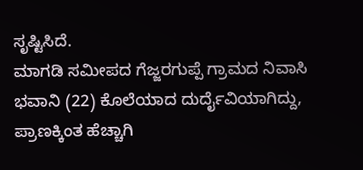ಸೃಷ್ಟಿಸಿದೆ.
ಮಾಗಡಿ ಸಮೀಪದ ಗೆಜ್ಜರಗುಪ್ಪೆ ಗ್ರಾಮದ ನಿವಾಸಿ ಭವಾನಿ (22) ಕೊಲೆಯಾದ ದುರ್ದೈವಿಯಾಗಿದ್ದು, ಪ್ರಾಣಕ್ಕಿಂತ ಹೆಚ್ಚಾಗಿ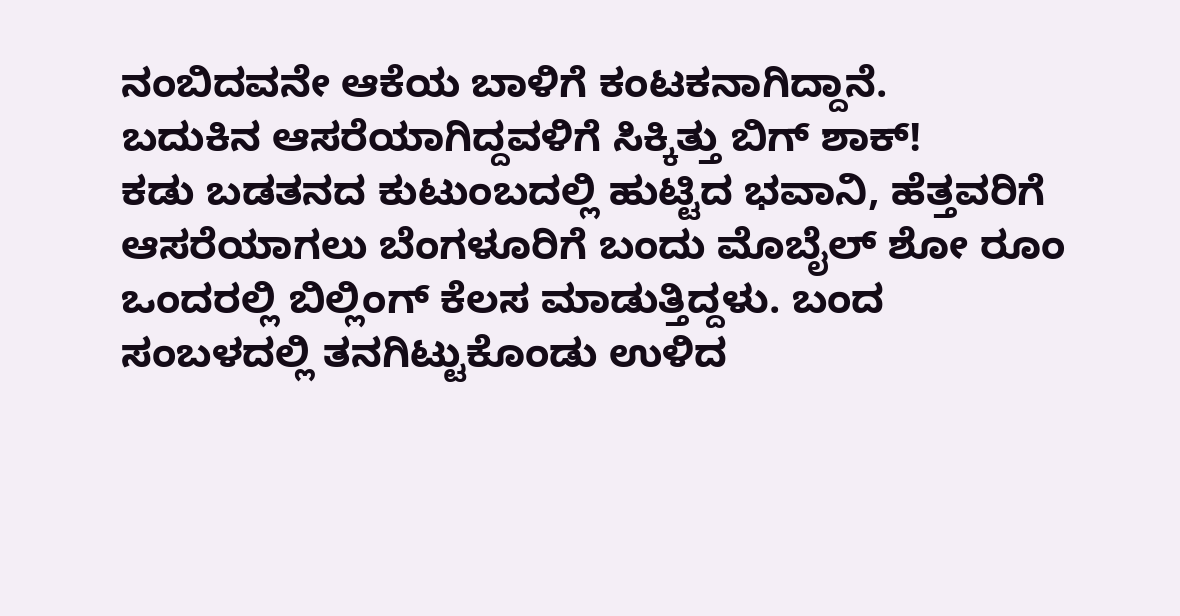ನಂಬಿದವನೇ ಆಕೆಯ ಬಾಳಿಗೆ ಕಂಟಕನಾಗಿದ್ದಾನೆ.
ಬದುಕಿನ ಆಸರೆಯಾಗಿದ್ದವಳಿಗೆ ಸಿಕ್ಕಿತ್ತು ಬಿಗ್ ಶಾಕ್!
ಕಡು ಬಡತನದ ಕುಟುಂಬದಲ್ಲಿ ಹುಟ್ಟಿದ ಭವಾನಿ, ಹೆತ್ತವರಿಗೆ ಆಸರೆಯಾಗಲು ಬೆಂಗಳೂರಿಗೆ ಬಂದು ಮೊಬೈಲ್ ಶೋ ರೂಂ ಒಂದರಲ್ಲಿ ಬಿಲ್ಲಿಂಗ್ ಕೆಲಸ ಮಾಡುತ್ತಿದ್ದಳು. ಬಂದ ಸಂಬಳದಲ್ಲಿ ತನಗಿಟ್ಟುಕೊಂಡು ಉಳಿದ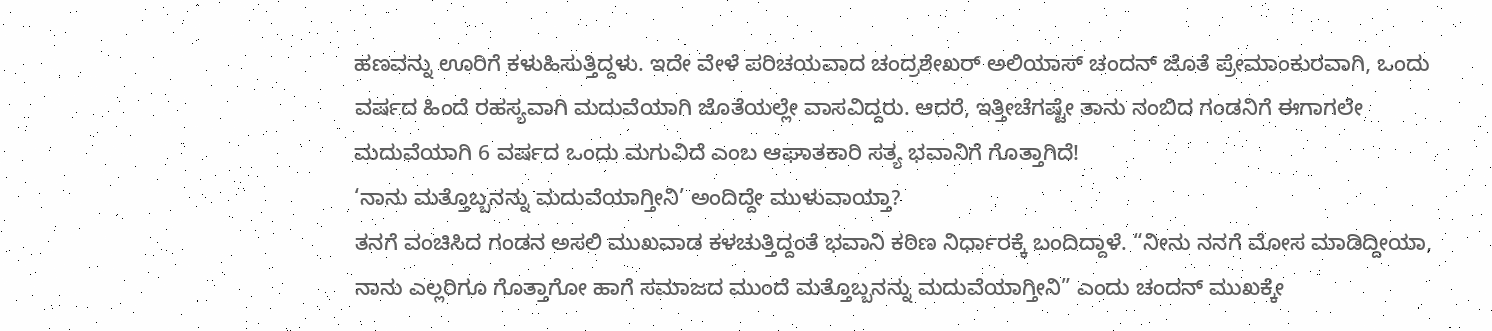ಹಣವನ್ನು ಊರಿಗೆ ಕಳುಹಿಸುತ್ತಿದ್ದಳು. ಇದೇ ವೇಳೆ ಪರಿಚಯವಾದ ಚಂದ್ರಶೇಖರ್ ಅಲಿಯಾಸ್ ಚಂದನ್ ಜೊತೆ ಪ್ರೇಮಾಂಕುರವಾಗಿ, ಒಂದು ವರ್ಷದ ಹಿಂದೆ ರಹಸ್ಯವಾಗಿ ಮದುವೆಯಾಗಿ ಜೊತೆಯಲ್ಲೇ ವಾಸವಿದ್ದರು. ಆದರೆ, ಇತ್ತೀಚೆಗಷ್ಟೇ ತಾನು ನಂಬಿದ ಗಂಡನಿಗೆ ಈಗಾಗಲೇ ಮದುವೆಯಾಗಿ 6 ವರ್ಷದ ಒಂದು ಮಗುವಿದೆ ಎಂಬ ಆಘಾತಕಾರಿ ಸತ್ಯ ಭವಾನಿಗೆ ಗೊತ್ತಾಗಿದೆ!
‘ನಾನು ಮತ್ತೊಬ್ಬನನ್ನು ಮದುವೆಯಾಗ್ತೀನಿ’ ಅಂದಿದ್ದೇ ಮುಳುವಾಯ್ತಾ?
ತನಗೆ ವಂಚಿಸಿದ ಗಂಡನ ಅಸಲಿ ಮುಖವಾಡ ಕಳಚುತ್ತಿದ್ದಂತೆ ಭವಾನಿ ಕಠಿಣ ನಿರ್ಧಾರಕ್ಕೆ ಬಂದಿದ್ದಾಳೆ. “ನೀನು ನನಗೆ ಮೋಸ ಮಾಡಿದ್ದೀಯಾ, ನಾನು ಎಲ್ಲರಿಗೂ ಗೊತ್ತಾಗೋ ಹಾಗೆ ಸಮಾಜದ ಮುಂದೆ ಮತ್ತೊಬ್ಬನನ್ನು ಮದುವೆಯಾಗ್ತೀನಿ” ಎಂದು ಚಂದನ್ ಮುಖಕ್ಕೇ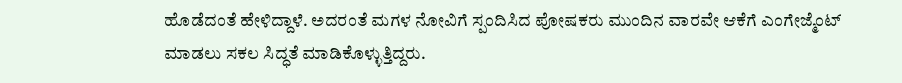ಹೊಡೆದಂತೆ ಹೇಳಿದ್ದಾಳೆ. ಅದರಂತೆ ಮಗಳ ನೋವಿಗೆ ಸ್ಪಂದಿಸಿದ ಪೋಷಕರು ಮುಂದಿನ ವಾರವೇ ಆಕೆಗೆ ಎಂಗೇಜ್ಮೆಂಟ್ ಮಾಡಲು ಸಕಲ ಸಿದ್ಧತೆ ಮಾಡಿಕೊಳ್ಳುತ್ತಿದ್ದರು.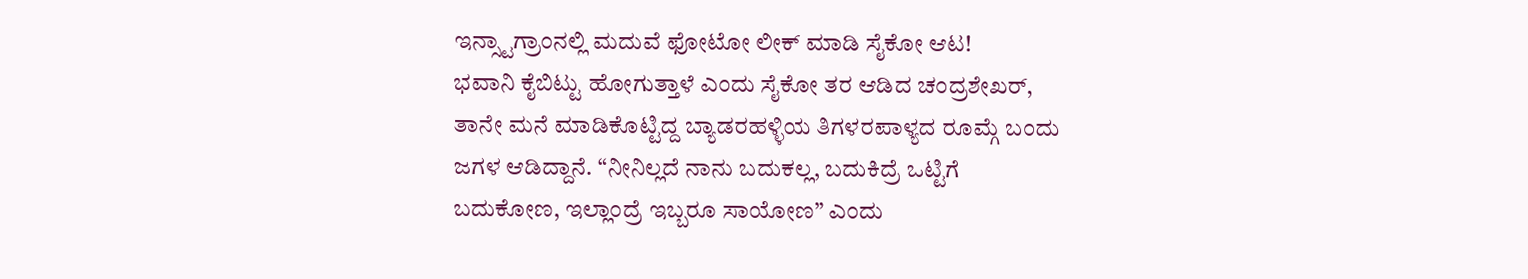ಇನ್ಸ್ಟಾಗ್ರಾಂನಲ್ಲಿ ಮದುವೆ ಫೋಟೋ ಲೀಕ್ ಮಾಡಿ ಸೈಕೋ ಆಟ!
ಭವಾನಿ ಕೈಬಿಟ್ಟು ಹೋಗುತ್ತಾಳೆ ಎಂದು ಸೈಕೋ ತರ ಆಡಿದ ಚಂದ್ರಶೇಖರ್, ತಾನೇ ಮನೆ ಮಾಡಿಕೊಟ್ಟಿದ್ದ ಬ್ಯಾಡರಹಳ್ಳಿಯ ತಿಗಳರಪಾಳ್ಯದ ರೂಮ್ಗೆ ಬಂದು ಜಗಳ ಆಡಿದ್ದಾನೆ. “ನೀನಿಲ್ಲದೆ ನಾನು ಬದುಕಲ್ಲ, ಬದುಕಿದ್ರೆ ಒಟ್ಟಿಗೆ ಬದುಕೋಣ, ಇಲ್ಲಾಂದ್ರೆ ಇಬ್ಬರೂ ಸಾಯೋಣ” ಎಂದು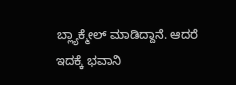ಬ್ಲ್ಯಾಕ್ಮೇಲ್ ಮಾಡಿದ್ದಾನೆ. ಆದರೆ ಇದಕ್ಕೆ ಭವಾನಿ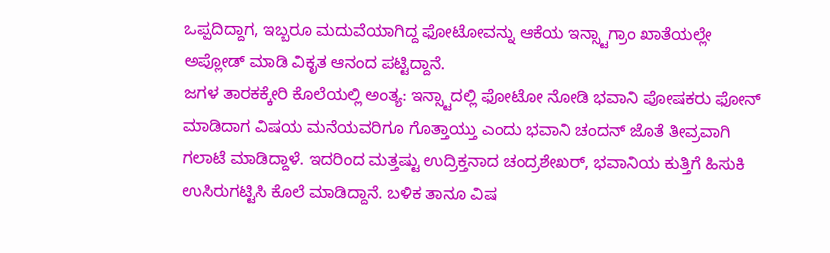ಒಪ್ಪದಿದ್ದಾಗ, ಇಬ್ಬರೂ ಮದುವೆಯಾಗಿದ್ದ ಫೋಟೋವನ್ನು ಆಕೆಯ ಇನ್ಸ್ಟಾಗ್ರಾಂ ಖಾತೆಯಲ್ಲೇ ಅಪ್ಲೋಡ್ ಮಾಡಿ ವಿಕೃತ ಆನಂದ ಪಟ್ಟಿದ್ದಾನೆ.
ಜಗಳ ತಾರಕಕ್ಕೇರಿ ಕೊಲೆಯಲ್ಲಿ ಅಂತ್ಯ: ಇನ್ಸ್ಟಾದಲ್ಲಿ ಫೋಟೋ ನೋಡಿ ಭವಾನಿ ಪೋಷಕರು ಫೋನ್ ಮಾಡಿದಾಗ ವಿಷಯ ಮನೆಯವರಿಗೂ ಗೊತ್ತಾಯ್ತು ಎಂದು ಭವಾನಿ ಚಂದನ್ ಜೊತೆ ತೀವ್ರವಾಗಿ ಗಲಾಟೆ ಮಾಡಿದ್ದಾಳೆ. ಇದರಿಂದ ಮತ್ತಷ್ಟು ಉದ್ರಿಕ್ತನಾದ ಚಂದ್ರಶೇಖರ್, ಭವಾನಿಯ ಕುತ್ತಿಗೆ ಹಿಸುಕಿ ಉಸಿರುಗಟ್ಟಿಸಿ ಕೊಲೆ ಮಾಡಿದ್ದಾನೆ. ಬಳಿಕ ತಾನೂ ವಿಷ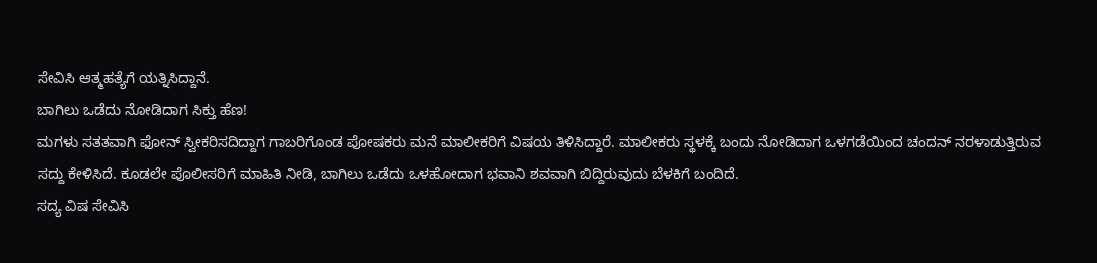ಸೇವಿಸಿ ಆತ್ಮಹತ್ಯೆಗೆ ಯತ್ನಿಸಿದ್ದಾನೆ.
ಬಾಗಿಲು ಒಡೆದು ನೋಡಿದಾಗ ಸಿಕ್ತು ಹೆಣ!
ಮಗಳು ಸತತವಾಗಿ ಫೋನ್ ಸ್ವೀಕರಿಸದಿದ್ದಾಗ ಗಾಬರಿಗೊಂಡ ಪೋಷಕರು ಮನೆ ಮಾಲೀಕರಿಗೆ ವಿಷಯ ತಿಳಿಸಿದ್ದಾರೆ. ಮಾಲೀಕರು ಸ್ಥಳಕ್ಕೆ ಬಂದು ನೋಡಿದಾಗ ಒಳಗಡೆಯಿಂದ ಚಂದನ್ ನರಳಾಡುತ್ತಿರುವ ಸದ್ದು ಕೇಳಿಸಿದೆ. ಕೂಡಲೇ ಪೊಲೀಸರಿಗೆ ಮಾಹಿತಿ ನೀಡಿ, ಬಾಗಿಲು ಒಡೆದು ಒಳಹೋದಾಗ ಭವಾನಿ ಶವವಾಗಿ ಬಿದ್ದಿರುವುದು ಬೆಳಕಿಗೆ ಬಂದಿದೆ.
ಸದ್ಯ ವಿಷ ಸೇವಿಸಿ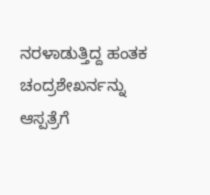ನರಳಾಡುತ್ತಿದ್ದ ಹಂತಕ ಚಂದ್ರಶೇಖರ್ನನ್ನು ಆಸ್ಪತ್ರೆಗೆ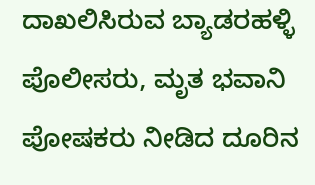ದಾಖಲಿಸಿರುವ ಬ್ಯಾಡರಹಳ್ಳಿ ಪೊಲೀಸರು, ಮೃತ ಭವಾನಿ ಪೋಷಕರು ನೀಡಿದ ದೂರಿನ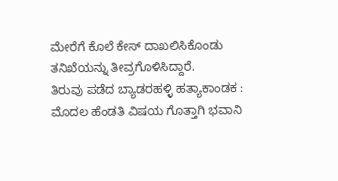ಮೇರೆಗೆ ಕೊಲೆ ಕೇಸ್ ದಾಖಲಿಸಿಕೊಂಡು ತನಿಖೆಯನ್ನು ತೀವ್ರಗೊಳಿಸಿದ್ದಾರೆ.
ತಿರುವು ಪಡೆದ ಬ್ಯಾಡರಹಳ್ಳಿ ಹತ್ಯಾಕಾಂಡಕ : ಮೊದಲ ಹೆಂಡತಿ ವಿಷಯ ಗೊತ್ತಾಗಿ ಭವಾನಿ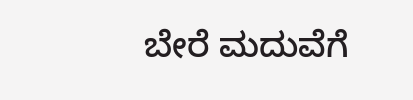ಬೇರೆ ಮದುವೆಗೆ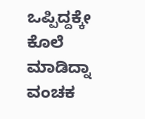ಒಪ್ಪಿದ್ದಕ್ಕೇ ಕೊಲೆ ಮಾಡಿದ್ನಾ ವಂಚಕ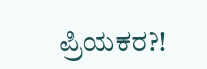ಪ್ರಿಯಕರ?!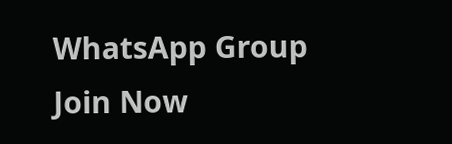WhatsApp Group
Join Now